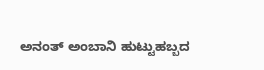ಅನಂತ್ ಅಂಬಾನಿ ಹುಟ್ಟುಹಬ್ಬದ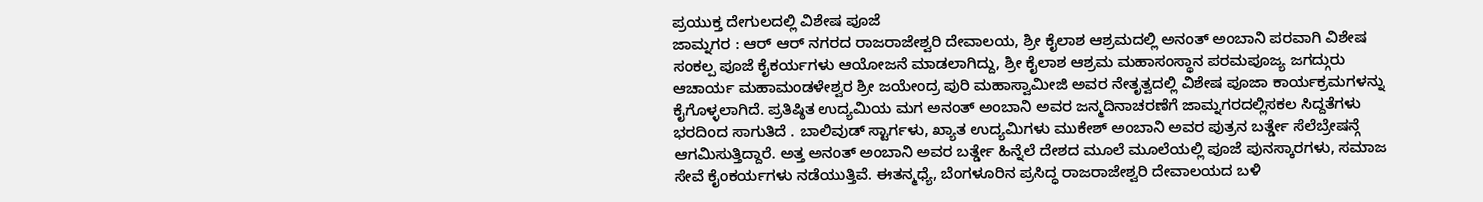ಪ್ರಯುಕ್ತ ದೇಗುಲದಲ್ಲಿ ವಿಶೇಷ ಪೂಜೆ
ಜಾಮ್ನಗರ : ಆರ್ ಆರ್ ನಗರದ ರಾಜರಾಜೇಶ್ವರಿ ದೇವಾಲಯ, ಶ್ರೀ ಕೈಲಾಶ ಆಶ್ರಮದಲ್ಲಿ ಅನಂತ್ ಅಂಬಾನಿ ಪರವಾಗಿ ವಿಶೇಷ ಸಂಕಲ್ಪ ಪೂಜೆ ಕೈಕರ್ಯಗಳು ಆಯೋಜನೆ ಮಾಡಲಾಗಿದ್ದು, ಶ್ರೀ ಕೈಲಾಶ ಆಶ್ರಮ ಮಹಾಸಂಸ್ಥಾನ ಪರಮಪೂಜ್ಯ ಜಗದ್ಗುರು ಆಚಾರ್ಯ ಮಹಾಮಂಡಳೇಶ್ವರ ಶ್ರೀ ಜಯೇಂದ್ರ ಪುರಿ ಮಹಾಸ್ವಾಮೀಜಿ ಅವರ ನೇತೃತ್ವದಲ್ಲಿ ವಿಶೇಷ ಪೂಜಾ ಕಾರ್ಯಕ್ರಮಗಳನ್ನು ಕೈಗೊಳ್ಳಲಾಗಿದೆ. ಪ್ರತಿಷ್ಠಿತ ಉದ್ಯಮಿಯ ಮಗ ಅನಂತ್ ಅಂಬಾನಿ ಅವರ ಜನ್ಮದಿನಾಚರಣೆಗೆ ಜಾಮ್ನಗರದಲ್ಲಿಸಕಲ ಸಿದ್ದತೆಗಳು ಭರದಿಂದ ಸಾಗುತಿದೆ . ಬಾಲಿವುಡ್ ಸ್ಟಾರ್ಗಳು, ಖ್ಯಾತ ಉದ್ಯಮಿಗಳು ಮುಕೇಶ್ ಅಂಬಾನಿ ಅವರ ಪುತ್ರನ ಬರ್ತ್ಡೇ ಸೆಲೆಬ್ರೇಷನ್ಗೆ ಆಗಮಿಸುತ್ತಿದ್ದಾರೆ. ಅತ್ತ ಅನಂತ್ ಅಂಬಾನಿ ಅವರ ಬರ್ತ್ಡೇ ಹಿನ್ನೆಲೆ ದೇಶದ ಮೂಲೆ ಮೂಲೆಯಲ್ಲಿ ಪೂಜೆ ಪುನಸ್ಕಾರಗಳು, ಸಮಾಜ ಸೇವೆ ಕೈಂಕರ್ಯಗಳು ನಡೆಯುತ್ತಿವೆ. ಈತನ್ಮಧ್ಯೆ, ಬೆಂಗಳೂರಿನ ಪ್ರಸಿದ್ಧ ರಾಜರಾಜೇಶ್ವರಿ ದೇವಾಲಯದ ಬಳಿ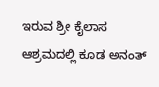ಇರುವ ಶ್ರೀ ಕೈಲಾಸ ಆಶ್ರಮದಲ್ಲಿ ಕೂಡ ಅನಂತ್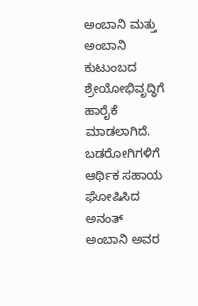ಅಂಬಾನಿ ಮತ್ತು ಅಂಬಾನಿ ಕುಟುಂಬದ ಶ್ರೇಯೋಭಿವೃದ್ಧಿಗೆ ಹಾರೈಕೆ ಮಾಡಲಾಗಿದೆ. ಬಡರೋಗಿಗಳಿಗೆ ಆರ್ಥಿಕ ಸಹಾಯ ಘೋಷಿಸಿದ ಅನಂತ್ ಅಂಬಾನಿ ಅವರ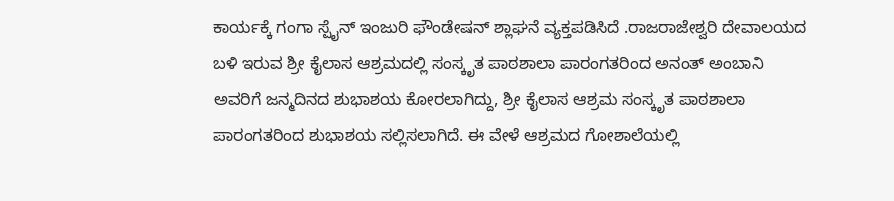ಕಾರ್ಯಕ್ಕೆ ಗಂಗಾ ಸ್ಪೈನ್ ಇಂಜುರಿ ಫೌಂಡೇಷನ್ ಶ್ಲಾಘನೆ ವ್ಯಕ್ತಪಡಿಸಿದೆ .ರಾಜರಾಜೇಶ್ವರಿ ದೇವಾಲಯದ ಬಳಿ ಇರುವ ಶ್ರೀ ಕೈಲಾಸ ಆಶ್ರಮದಲ್ಲಿ ಸಂಸ್ಕೃತ ಪಾಠಶಾಲಾ ಪಾರಂಗತರಿಂದ ಅನಂತ್ ಅಂಬಾನಿ ಅವರಿಗೆ ಜನ್ಮದಿನದ ಶುಭಾಶಯ ಕೋರಲಾಗಿದ್ದು, ಶ್ರೀ ಕೈಲಾಸ ಆಶ್ರಮ ಸಂಸ್ಕೃತ ಪಾಠಶಾಲಾ ಪಾರಂಗತರಿಂದ ಶುಭಾಶಯ ಸಲ್ಲಿಸಲಾಗಿದೆ. ಈ ವೇಳೆ ಆಶ್ರಮದ ಗೋಶಾಲೆಯಲ್ಲಿ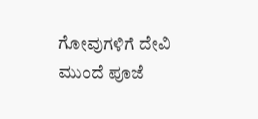ಗೋವುಗಳಿಗೆ ದೇವಿ ಮುಂದೆ ಪೂಜೆ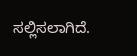ಸಲ್ಲಿಸಲಾಗಿದೆ.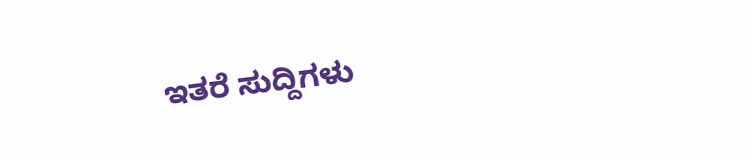ಇತರೆ ಸುದ್ದಿಗಳು